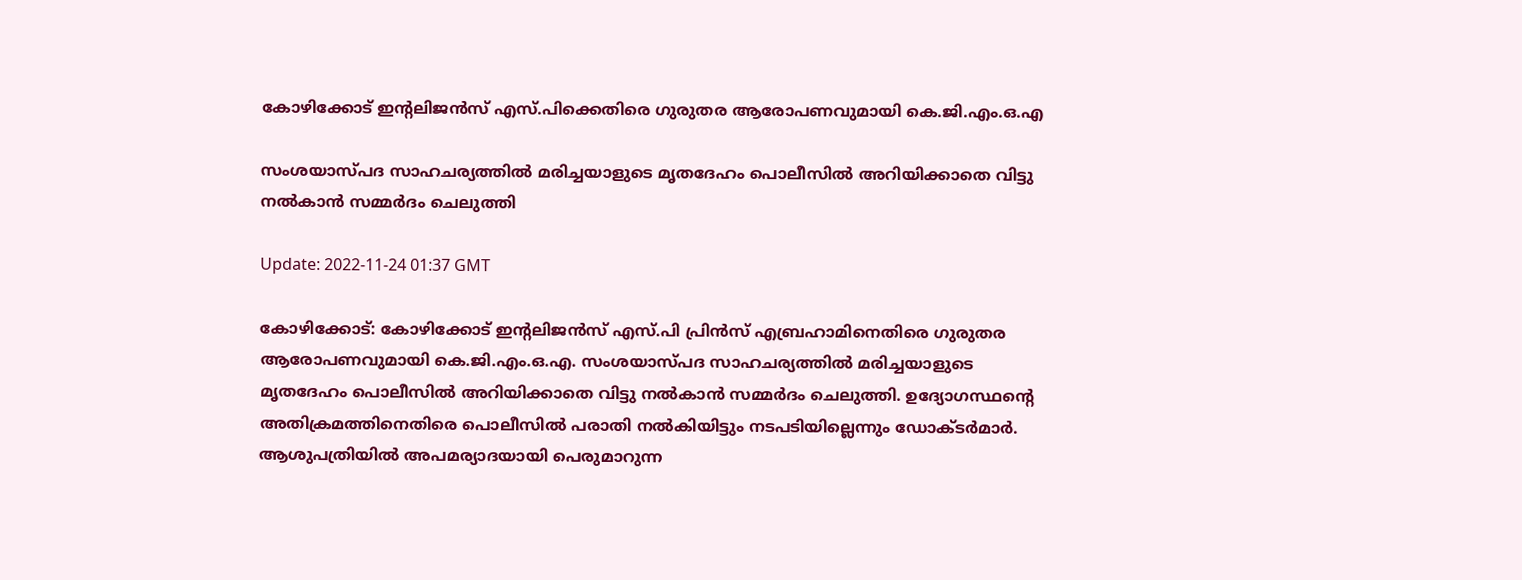കോഴിക്കോട് ഇന്‍റലിജൻസ് എസ്.പിക്കെതിരെ ഗുരുതര ആരോപണവുമായി കെ.ജി.എം.ഒ.എ

സംശയാസ്പദ സാഹചര്യത്തിൽ മരിച്ചയാളുടെ മൃതദേഹം പൊലീസിൽ അറിയിക്കാതെ വിട്ടു നൽകാൻ സമ്മർദം ചെലുത്തി

Update: 2022-11-24 01:37 GMT

കോഴിക്കോട്: കോഴിക്കോട് ഇന്‍റലിജൻസ് എസ്.പി പ്രിൻസ് എബ്രഹാമിനെതിരെ ഗുരുതര ആരോപണവുമായി കെ.ജി.എം.ഒ.എ. സംശയാസ്പദ സാഹചര്യത്തിൽ മരിച്ചയാളുടെ മൃതദേഹം പൊലീസിൽ അറിയിക്കാതെ വിട്ടു നൽകാൻ സമ്മർദം ചെലുത്തി. ഉദ്യോഗസ്ഥന്‍റെ അതിക്രമത്തിനെതിരെ പൊലീസിൽ പരാതി നൽകിയിട്ടും നടപടിയില്ലെന്നും ഡോക്ടർമാർ. ആശുപത്രിയിൽ അപമര്യാദയായി പെരുമാറുന്ന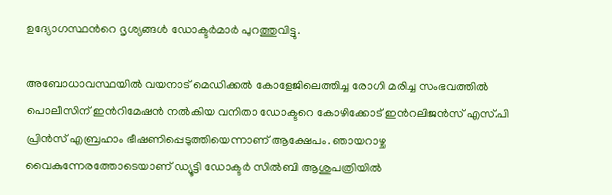ഉദ്യോഗസ്ഥന്‍റെ ദൃശ്യങ്ങൾ ഡോക്ടർമാർ പുറത്തുവിട്ടു.

അബോധാവസ്ഥയില്‍ വയനാട് മെഡിക്കല്‍ കോളേജിലെത്തിച്ച രോഗി മരിച്ച സംഭവത്തില്‍ പൊലീസിന് ഇന്‍റിമേഷന്‍ നല്‍കിയ വനിതാ ഡോക്ടറെ കോഴിക്കോട് ഇന്‍റലിജൻസ് എസ്.പി പ്രിന്‍സ് എബ്രഹാം ഭീഷണിപ്പെടുത്തിയെന്നാണ് ആക്ഷേപം. ഞായറാഴ്ച വൈകുന്നേരത്തോടെയാണ് ഡ്യൂട്ടി ഡോക്ടർ സിൽബി ആശുപത്രിയിൽ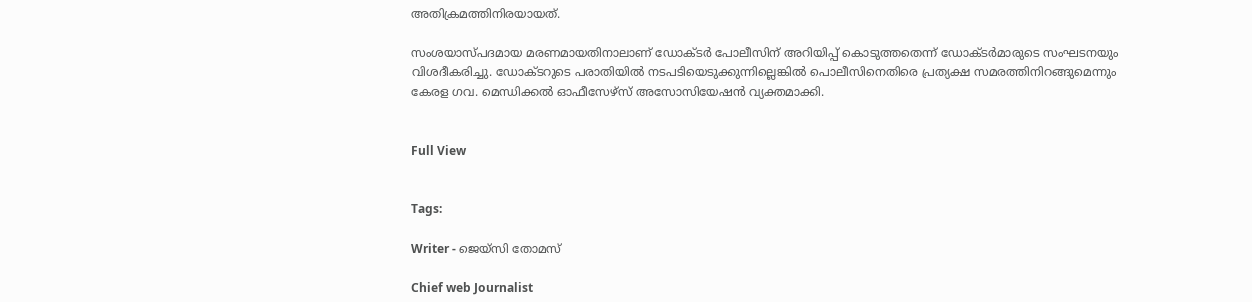അതിക്രമത്തിനിരയായത്.

സംശയാസ്പദമായ മരണമായതിനാലാണ് ഡോക്ടര്‍ പോലീസിന് അറിയിപ്പ് കൊടുത്തതെന്ന് ഡോക്ടര്‍മാരുടെ സംഘടനയും വിശദീകരിച്ചു. ഡോക്ടറുടെ പരാതിയിൽ നടപടിയെടുക്കുന്നില്ലെങ്കിൽ പൊലീസിനെതിരെ പ്രത്യക്ഷ സമരത്തിനിറങ്ങുമെന്നും കേരള ഗവ. മെന്ധിക്കൽ ഓഫീസേഴ്സ് അസോസിയേഷൻ വ്യക്തമാക്കി.


Full View


Tags:

Writer - ജെയ്സി തോമസ്

Chief web Journalist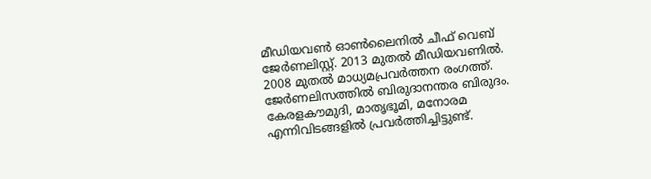മീഡിയവൺ ഓൺലൈനിൽ ചീഫ് വെബ് ജേർണലിസ്റ്റ്. 2013 മുതൽ മീഡിയവണിൽ. 2008 മുതൽ മാധ്യമപ്രവർത്തന രംഗത്ത്. ജേർണലിസത്തിൽ ബിരുദാനന്തര ബിരുദം. കേരളകൗമുദി, മാതൃഭൂമി, മനോരമ എന്നിവിടങ്ങളിൽ പ്രവർത്തിച്ചിട്ടുണ്ട്.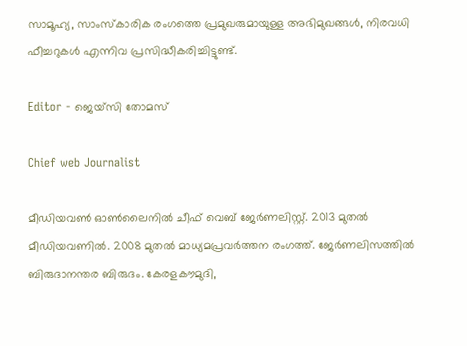സാമൂഹ്യ, സാംസ്‌കാരിക രംഗത്തെ പ്രമുഖരുമായുള്ള അഭിമുഖങ്ങൾ, നിരവധി ഫീച്ചറുകൾ എന്നിവ പ്രസിദ്ധീകരിച്ചിട്ടുണ്ട്.

Editor - ജെയ്സി തോമസ്

Chief web Journalist

മീഡിയവൺ ഓൺലൈനിൽ ചീഫ് വെബ് ജേർണലിസ്റ്റ്. 2013 മുതൽ മീഡിയവണിൽ. 2008 മുതൽ മാധ്യമപ്രവർത്തന രംഗത്ത്. ജേർണലിസത്തിൽ ബിരുദാനന്തര ബിരുദം. കേരളകൗമുദി,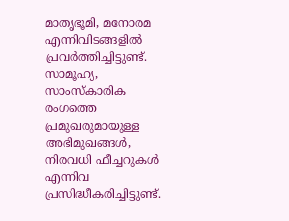മാതൃഭൂമി, മനോരമ എന്നിവിടങ്ങളിൽ പ്രവർത്തിച്ചിട്ടുണ്ട്. സാമൂഹ്യ, സാംസ്‌കാരിക രംഗത്തെ പ്രമുഖരുമായുള്ള അഭിമുഖങ്ങൾ, നിരവധി ഫീച്ചറുകൾ എന്നിവ പ്രസിദ്ധീകരിച്ചിട്ടുണ്ട്.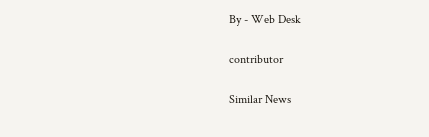By - Web Desk

contributor

Similar News